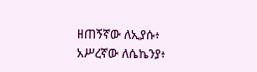ዘጠኝኛው ለኢያሱ፥ አሥረኛው ለሴኬንያ፥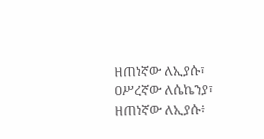ዘጠነኛው ለኢያሱ፣ ዐሥረኛው ለሴኬንያ፣
ዘጠነኛው ለኢያሱ፥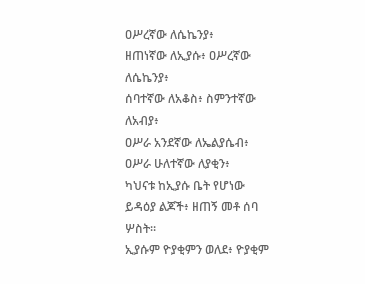ዐሥረኛው ለሴኬንያ፥
ዘጠነኛው ለኢያሱ፥ ዐሥረኛው ለሴኬንያ፥
ሰባተኛው ለአቆስ፥ ስምንተኛው ለአብያ፥
ዐሥራ አንደኛው ለኤልያሴብ፥ ዐሥራ ሁለተኛው ለያቂን፥
ካህናቱ ከኢያሱ ቤት የሆነው ይዳዕያ ልጆች፥ ዘጠኝ መቶ ሰባ ሦስት።
ኢያሱም ዮያቂምን ወለደ፥ ዮያቂም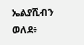ኤልያሺብን ወለደ፥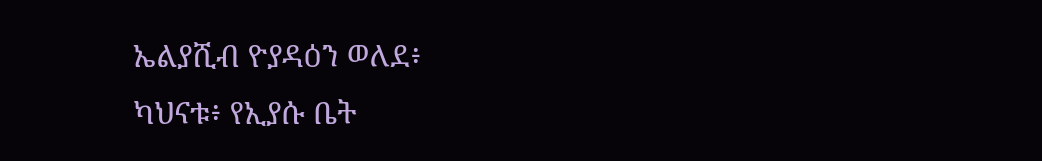ኤልያሺብ ዮያዳዕን ወለደ፥
ካህናቱ፥ የኢያሱ ቤት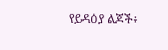የይዳዕያ ልጆች፥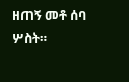ዘጠኝ መቶ ሰባ ሦስት።